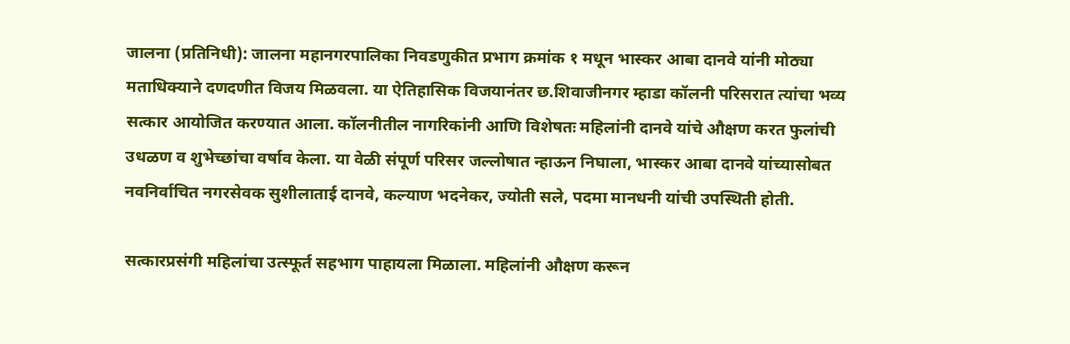जालना (प्रतिनिधी): जालना महानगरपालिका निवडणुकीत प्रभाग क्रमांक १ मधून भास्कर आबा दानवे यांनी मोठ्या मताधिक्याने दणदणीत विजय मिळवला. या ऐतिहासिक विजयानंतर छ.शिवाजीनगर म्हाडा कॉलनी परिसरात त्यांचा भव्य सत्कार आयोजित करण्यात आला. कॉलनीतील नागरिकांनी आणि विशेषतः महिलांनी दानवे यांचे औक्षण करत फुलांची उधळण व शुभेच्छांचा वर्षाव केला. या वेळी संपूर्ण परिसर जल्लोषात न्हाऊन निघाला, भास्कर आबा दानवे यांच्यासोबत नवनिर्वाचित नगरसेवक सुशीलाताई दानवे, कल्याण भदनेकर, ज्योती सले, पदमा मानधनी यांची उपस्थिती होती.

सत्कारप्रसंगी महिलांचा उत्स्फूर्त सहभाग पाहायला मिळाला. महिलांनी औक्षण करून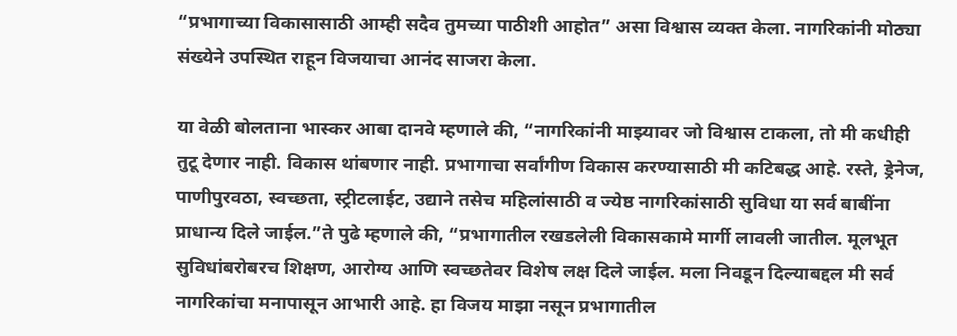“प्रभागाच्या विकासासाठी आम्ही सदैव तुमच्या पाठीशी आहोत” असा विश्वास व्यक्त केला. नागरिकांनी मोठ्या संख्येने उपस्थित राहून विजयाचा आनंद साजरा केला.

या वेळी बोलताना भास्कर आबा दानवे म्हणाले की, “नागरिकांनी माझ्यावर जो विश्वास टाकला, तो मी कधीही तुटू देणार नाही. विकास थांबणार नाही. प्रभागाचा सर्वांगीण विकास करण्यासाठी मी कटिबद्ध आहे. रस्ते, ड्रेनेज, पाणीपुरवठा, स्वच्छता, स्ट्रीटलाईट, उद्याने तसेच महिलांसाठी व ज्येष्ठ नागरिकांसाठी सुविधा या सर्व बाबींना प्राधान्य दिले जाईल.”ते पुढे म्हणाले की, “प्रभागातील रखडलेली विकासकामे मार्गी लावली जातील. मूलभूत सुविधांबरोबरच शिक्षण, आरोग्य आणि स्वच्छतेवर विशेष लक्ष दिले जाईल. मला निवडून दिल्याबद्दल मी सर्व नागरिकांचा मनापासून आभारी आहे. हा विजय माझा नसून प्रभागातील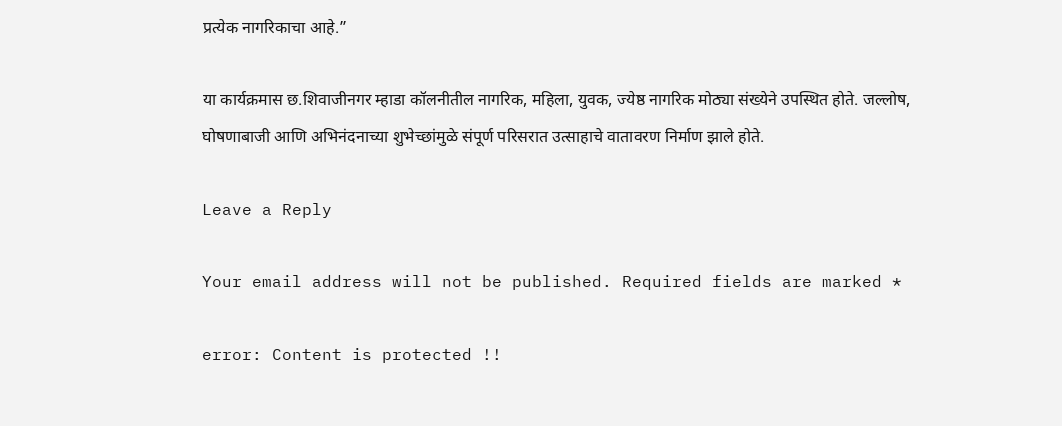प्रत्येक नागरिकाचा आहे.”

या कार्यक्रमास छ.शिवाजीनगर म्हाडा कॉलनीतील नागरिक, महिला, युवक, ज्येष्ठ नागरिक मोठ्या संख्येने उपस्थित होते. जल्लोष, घोषणाबाजी आणि अभिनंदनाच्या शुभेच्छांमुळे संपूर्ण परिसरात उत्साहाचे वातावरण निर्माण झाले होते.

Leave a Reply

Your email address will not be published. Required fields are marked *

error: Content is protected !!